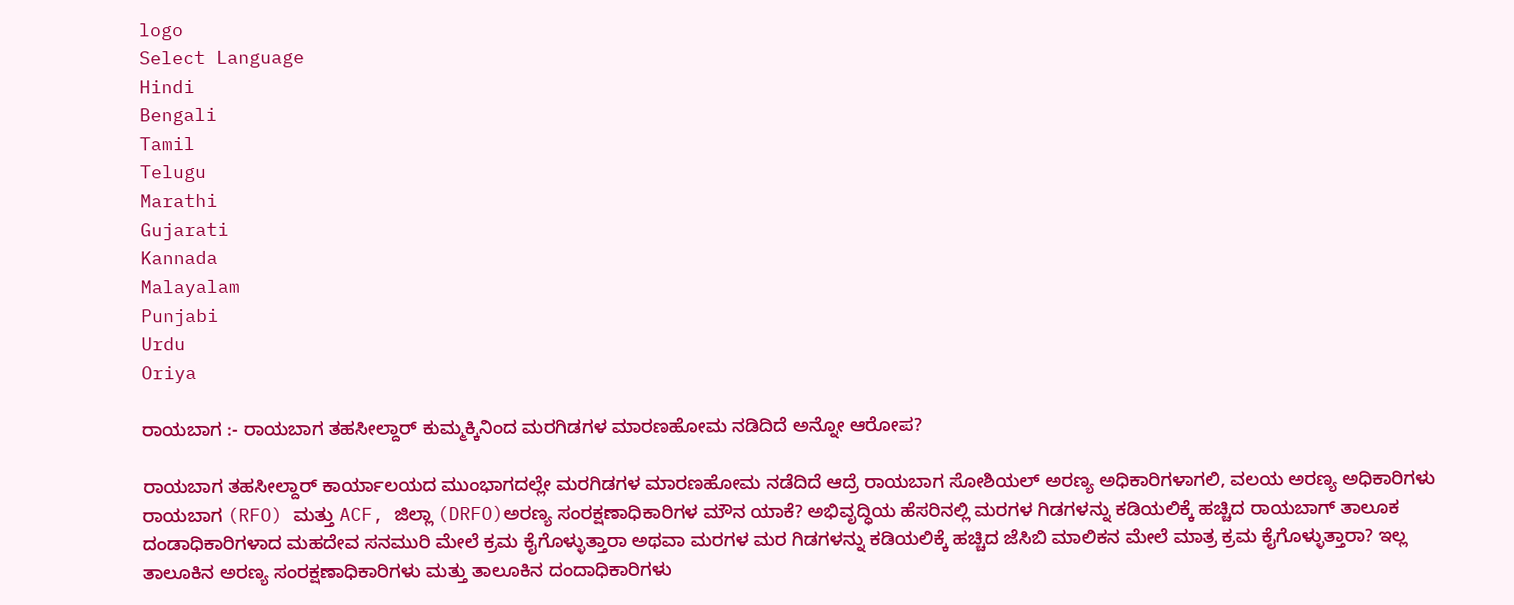logo
Select Language
Hindi
Bengali
Tamil
Telugu
Marathi
Gujarati
Kannada
Malayalam
Punjabi
Urdu
Oriya

ರಾಯಬಾಗ :- ರಾಯಬಾಗ ತಹಸೀಲ್ದಾರ್ ಕುಮ್ಮಕ್ಕಿನಿಂದ ಮರಗಿಡಗಳ ಮಾರಣಹೋಮ ನಡಿದಿದೆ ಅನ್ನೋ ಆರೋಪ?

ರಾಯಬಾಗ ತಹಸೀಲ್ದಾರ್ ಕಾರ್ಯಾಲಯದ ಮುಂಭಾಗದಲ್ಲೇ ಮರಗಿಡಗಳ ಮಾರಣಹೋಮ ನಡೆದಿದೆ ಆದ್ರೆ ರಾಯಬಾಗ ಸೋಶಿಯಲ್ ಅರಣ್ಯ ಅಧಿಕಾರಿಗಳಾಗಲಿ, ವಲಯ ಅರಣ್ಯ ಅಧಿಕಾರಿಗಳು ರಾಯಬಾಗ (RFO) ಮತ್ತು ACF, ಜಿಲ್ಲಾ (DRFO)ಅರಣ್ಯ ಸಂರಕ್ಷಣಾಧಿಕಾರಿಗಳ ಮೌನ ಯಾಕೆ? ಅಭಿವೃದ್ಧಿಯ ಹೆಸರಿನಲ್ಲಿ ಮರಗಳ ಗಿಡಗಳನ್ನು ಕಡಿಯಲಿಕ್ಕೆ ಹಚ್ಚಿದ ರಾಯಬಾಗ್ ತಾಲೂಕ ದಂಡಾಧಿಕಾರಿಗಳಾದ ಮಹದೇವ ಸನಮುರಿ ಮೇಲೆ ಕ್ರಮ ಕೈಗೊಳ್ಳುತ್ತಾರಾ ಅಥವಾ ಮರಗಳ ಮರ ಗಿಡಗಳನ್ನು ಕಡಿಯಲಿಕ್ಕೆ ಹಚ್ಚಿದ ಜೆಸಿಬಿ ಮಾಲಿಕನ ಮೇಲೆ ಮಾತ್ರ ಕ್ರಮ ಕೈಗೊಳ್ಳುತ್ತಾರಾ? ಇಲ್ಲ ತಾಲೂಕಿನ ಅರಣ್ಯ ಸಂರಕ್ಷಣಾಧಿಕಾರಿಗಳು ಮತ್ತು ತಾಲೂಕಿನ ದಂದಾಧಿಕಾರಿಗಳು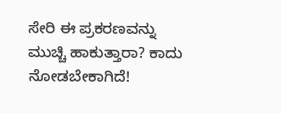ಸೇರಿ ಈ ಪ್ರಕರಣವನ್ನು ಮುಚ್ಚಿ ಹಾಕುತ್ತಾರಾ? ಕಾದು ನೋಡಬೇಕಾಗಿದೆ!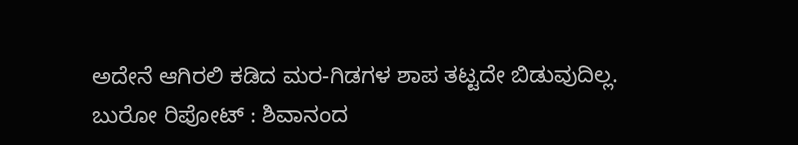ಅದೇನೆ ಆಗಿರಲಿ ಕಡಿದ ಮರ-ಗಿಡಗಳ ಶಾಪ ತಟ್ಟದೇ ಬಿಡುವುದಿಲ್ಲ.
ಬುರೋ ರಿಪೋಟ್ : ಶಿವಾನಂದ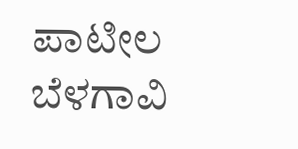ಪಾಟೀಲ ಬೆಳಗಾವಿ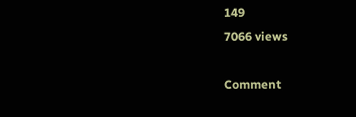149
7066 views

Comment